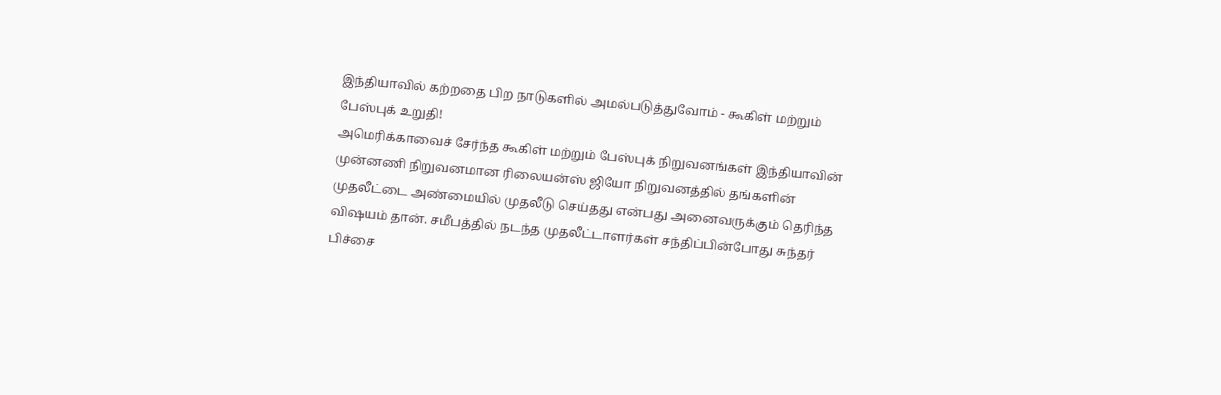இந்தியாவில் கற்றதை பிற நாடுகளில் அமல்படுத்துவோம் - கூகிள் மற்றும் பேஸ்புக் உறுதி!
அமெரிக்காவைச் சேர்ந்த கூகிள் மற்றும் பேஸ்புக் நிறுவனங்கள் இந்தியாவின் முன்னணி நிறுவனமான ரிலையன்ஸ் ஜியோ நிறுவனத்தில் தங்களின் முதலீட்டை அண்மையில் முதலீடு செய்தது என்பது அனைவருக்கும் தெரிந்த விஷயம் தான். சமீபத்தில் நடந்த முதலீட்டாளர்கள் சந்திப்பின்போது சுந்தர் பிச்சை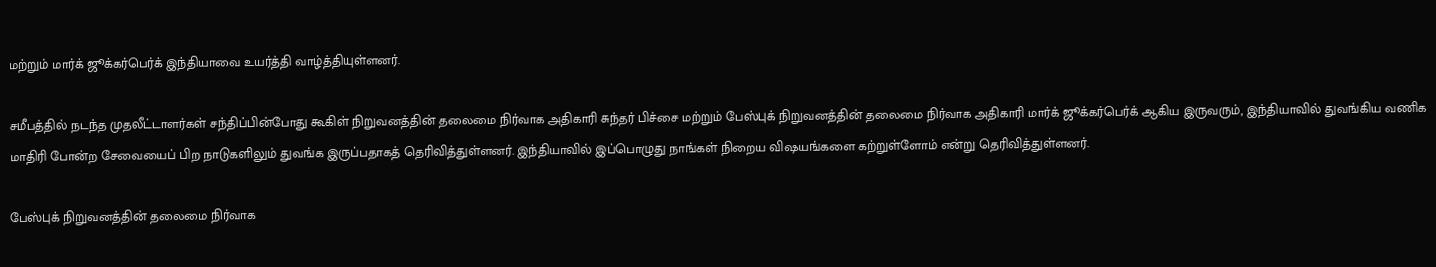மற்றும் மார்க் ஜூக்கர்பெர்க் இந்தியாவை உயர்த்தி வாழ்த்தியுள்ளனர்.

சமீபத்தில் நடந்த முதலீட்டாளர்கள் சந்திப்பின்போது கூகிள் நிறுவனத்தின் தலைமை நிர்வாக அதிகாரி சுந்தர் பிச்சை மற்றும் பேஸ்புக் நிறுவனத்தின் தலைமை நிர்வாக அதிகாரி மார்க் ஜூக்கர்பெர்க் ஆகிய இருவரும், இந்தியாவில் துவங்கிய வணிக மாதிரி போன்ற சேவையைப் பிற நாடுகளிலும் துவங்க இருப்பதாகத் தெரிவித்துள்ளனர். இந்தியாவில் இப்பொழுது நாங்கள் நிறைய விஷயங்களை கற்றுள்ளோம் என்று தெரிவித்துள்ளனர்.

பேஸ்புக் நிறுவனத்தின் தலைமை நிர்வாக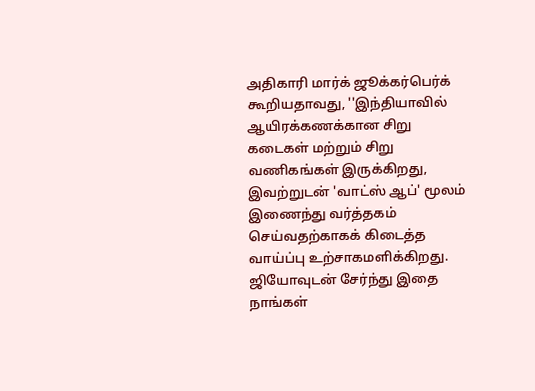அதிகாரி மார்க் ஜூக்கர்பெர்க் கூறியதாவது, ''இந்தியாவில் ஆயிரக்கணக்கான சிறு கடைகள் மற்றும் சிறு வணிகங்கள் இருக்கிறது, இவற்றுடன் 'வாட்ஸ் ஆப்' மூலம் இணைந்து வர்த்தகம் செய்வதற்காகக் கிடைத்த வாய்ப்பு உற்சாகமளிக்கிறது. ஜியோவுடன் சேர்ந்து இதை நாங்கள்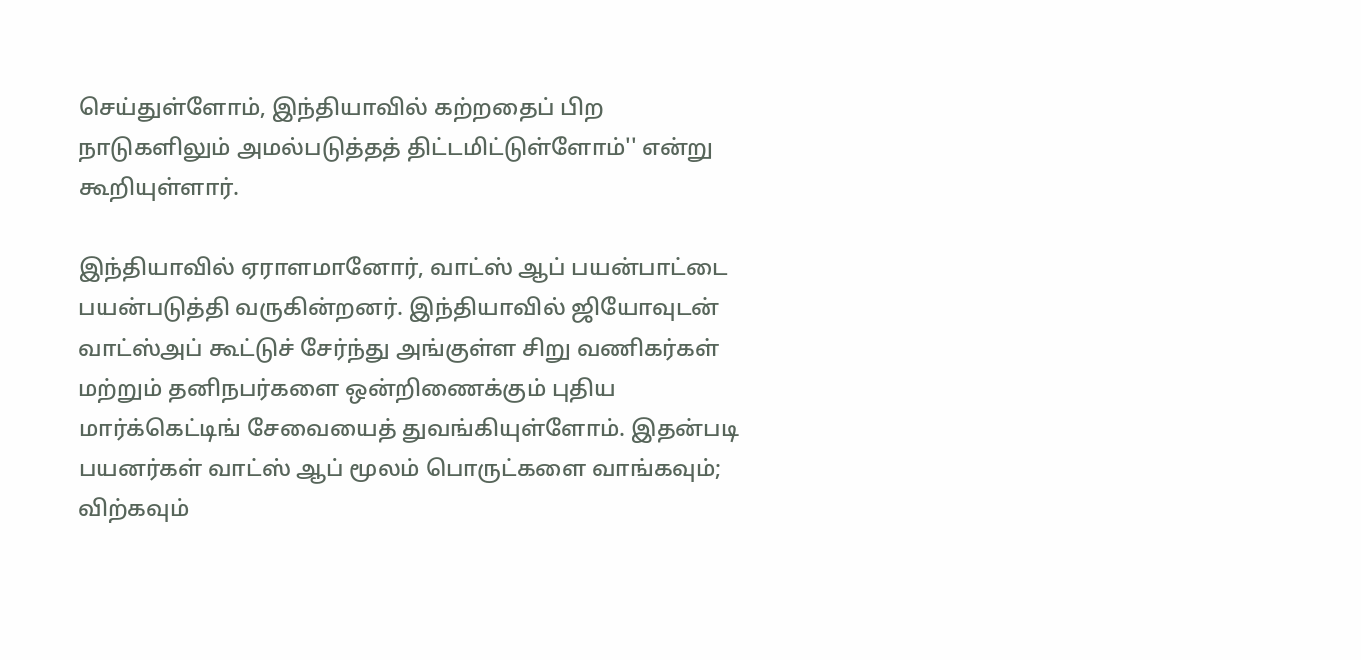செய்துள்ளோம், இந்தியாவில் கற்றதைப் பிற நாடுகளிலும் அமல்படுத்தத் திட்டமிட்டுள்ளோம்'' என்று கூறியுள்ளார்.

இந்தியாவில் ஏராளமானோர், வாட்ஸ் ஆப் பயன்பாட்டை பயன்படுத்தி வருகின்றனர். இந்தியாவில் ஜியோவுடன் வாட்ஸ்அப் கூட்டுச் சேர்ந்து அங்குள்ள சிறு வணிகர்கள் மற்றும் தனிநபர்களை ஒன்றிணைக்கும் புதிய மார்க்கெட்டிங் சேவையைத் துவங்கியுள்ளோம். இதன்படி பயனர்கள் வாட்ஸ் ஆப் மூலம் பொருட்களை வாங்கவும்; விற்கவும்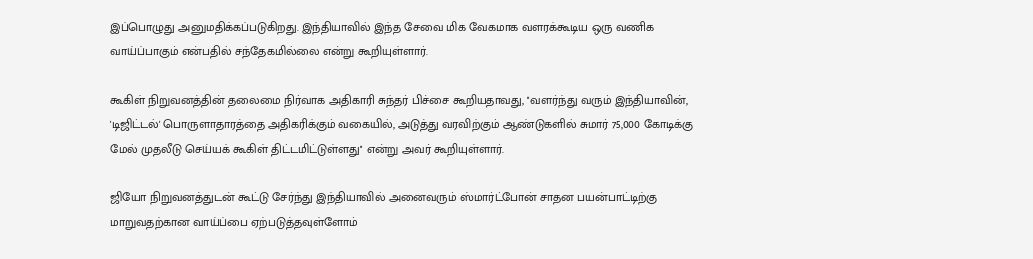இப்பொழுது அனுமதிக்கப்படுகிறது. இந்தியாவில் இந்த சேவை மிக வேகமாக வளரக்கூடிய ஒரு வணிக வாய்ப்பாகும் என்பதில் சந்தேகமில்லை என்று கூறியுள்ளார்.

கூகிள் நிறுவனத்தின் தலைமை நிர்வாக அதிகாரி சுந்தர் பிச்சை கூறியதாவது, ''வளர்ந்து வரும் இந்தியாவின், 'டிஜிட்டல்' பொருளாதாரத்தை அதிகரிக்கும் வகையில், அடுத்து வரவிற்கும் ஆண்டுகளில் சுமார் 75,000 கோடிக்கு மேல் முதலீடு செய்யக் கூகிள் திட்டமிட்டுள்ளது'' என்று அவர் கூறியுள்ளார்.

ஜியோ நிறுவனத்துடன் கூட்டு சேர்ந்து இந்தியாவில் அனைவரும் ஸ்மார்ட்போன் சாதன பயன்பாட்டிற்கு மாறுவதற்கான வாய்ப்பை ஏற்படுத்தவுள்ளோம்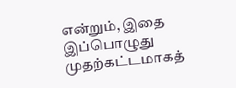என்றும், இதை இப்பொழுது முதற்கட்டமாகத்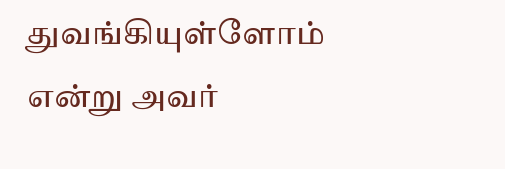துவங்கியுள்ளோம் என்று அவர்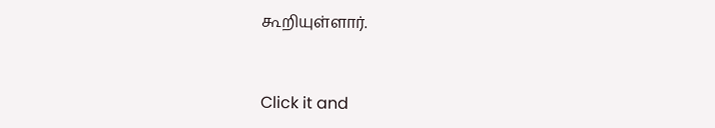கூறியுள்ளார்.


Click it and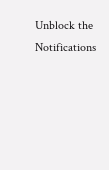Unblock the Notifications